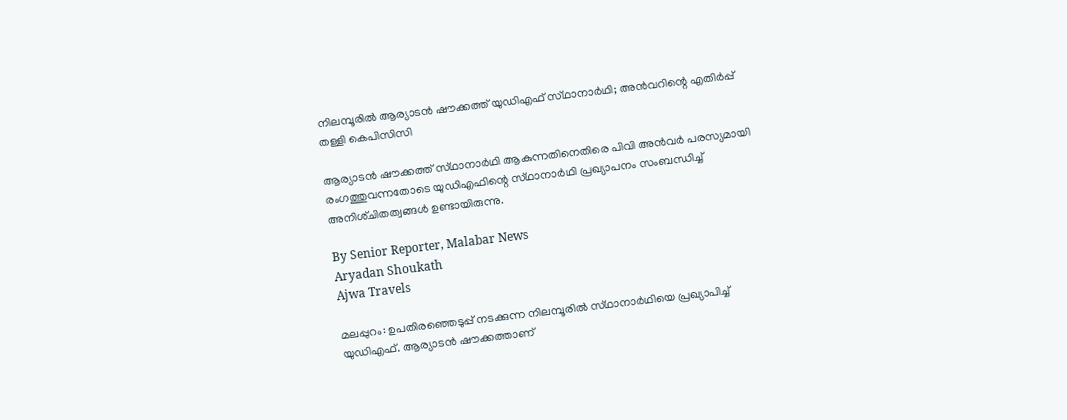നിലമ്പൂരിൽ ആര്യാടൻ ഷൗക്കത്ത് യുഡിഎഫ് സ്‌ഥാനാർഥി; അൻവറിന്റെ എതിർപ്പ് തള്ളി കെപിസിസി

ആര്യാടൻ ഷൗക്കത്ത് സ്‌ഥാനാർഥി ആകുന്നതിനെതിരെ പിവി അൻവർ പരസ്യമായി രംഗത്തുവന്നതോടെ യുഡിഎഫിന്റെ സ്‌ഥാനാർഥി പ്രഖ്യാപനം സംബന്ധിച്ച് അനിശ്‌ചിതത്വങ്ങൾ ഉണ്ടായിരുന്നു.

By Senior Reporter, Malabar News
Aryadan Shoukath
Ajwa Travels

മലപ്പുറം: ഉപതിരഞ്ഞെടുപ്പ് നടക്കുന്ന നിലമ്പൂരിൽ സ്‌ഥാനാർഥിയെ പ്രഖ്യാപിച്ച് യുഡിഎഫ്. ആര്യാടൻ ഷൗക്കത്താണ്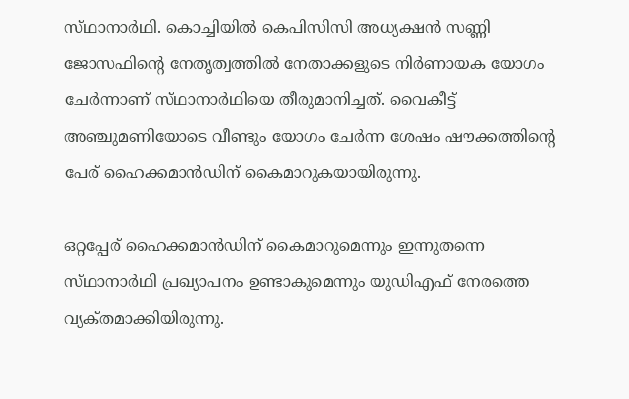സ്‌ഥാനാർഥി. കൊച്ചിയിൽ കെപിസിസി അധ്യക്ഷൻ സണ്ണി ജോസഫിന്റെ നേതൃത്വത്തിൽ നേതാക്കളുടെ നിർണായക യോഗം ചേർന്നാണ് സ്‌ഥാനാർഥിയെ തീരുമാനിച്ചത്. വൈകീട്ട് അഞ്ചുമണിയോടെ വീണ്ടും യോഗം ചേർന്ന ശേഷം ഷൗക്കത്തിന്റെ പേര് ഹൈക്കമാൻഡിന് കൈമാറുകയായിരുന്നു.

ഒറ്റപ്പേര് ഹൈക്കമാൻഡിന് കൈമാറുമെന്നും ഇന്നുതന്നെ സ്‌ഥാനാർഥി പ്രഖ്യാപനം ഉണ്ടാകുമെന്നും യുഡിഎഫ് നേരത്തെ വ്യക്‌തമാക്കിയിരുന്നു.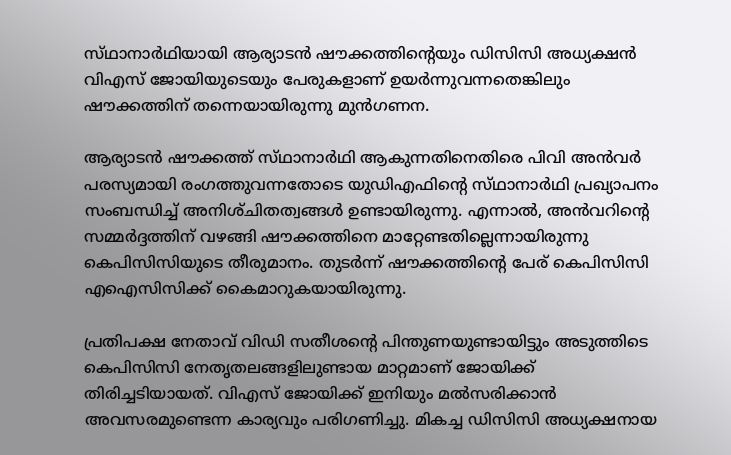സ്‌ഥാനാർഥിയായി ആര്യാടൻ ഷൗക്കത്തിന്റെയും ഡിസിസി അധ്യക്ഷൻ വിഎസ് ജോയിയുടെയും പേരുകളാണ് ഉയർന്നുവന്നതെങ്കിലും ഷൗക്കത്തിന് തന്നെയായിരുന്നു മുൻഗണന.

ആര്യാടൻ ഷൗക്കത്ത് സ്‌ഥാനാർഥി ആകുന്നതിനെതിരെ പിവി അൻവർ പരസ്യമായി രംഗത്തുവന്നതോടെ യുഡിഎഫിന്റെ സ്‌ഥാനാർഥി പ്രഖ്യാപനം സംബന്ധിച്ച് അനിശ്‌ചിതത്വങ്ങൾ ഉണ്ടായിരുന്നു. എന്നാൽ, അൻവറിന്റെ സമ്മർദ്ദത്തിന് വഴങ്ങി ഷൗക്കത്തിനെ മാറ്റേണ്ടതില്ലെന്നായിരുന്നു കെപിസിസിയുടെ തീരുമാനം. തുടർന്ന് ഷൗക്കത്തിന്റെ പേര് കെപിസിസി എഐസിസിക്ക് കൈമാറുകയായിരുന്നു.

പ്രതിപക്ഷ നേതാവ് വിഡി സതീശന്റെ പിന്തുണയുണ്ടായിട്ടും അടുത്തിടെ കെപിസിസി നേതൃതലങ്ങളിലുണ്ടായ മാറ്റമാണ് ജോയിക്ക് തിരിച്ചടിയായത്. വിഎസ് ജോയിക്ക് ഇനിയും മൽസരിക്കാൻ അവസരമുണ്ടെന്ന കാര്യവും പരിഗണിച്ചു. മികച്ച ഡിസിസി അധ്യക്ഷനായ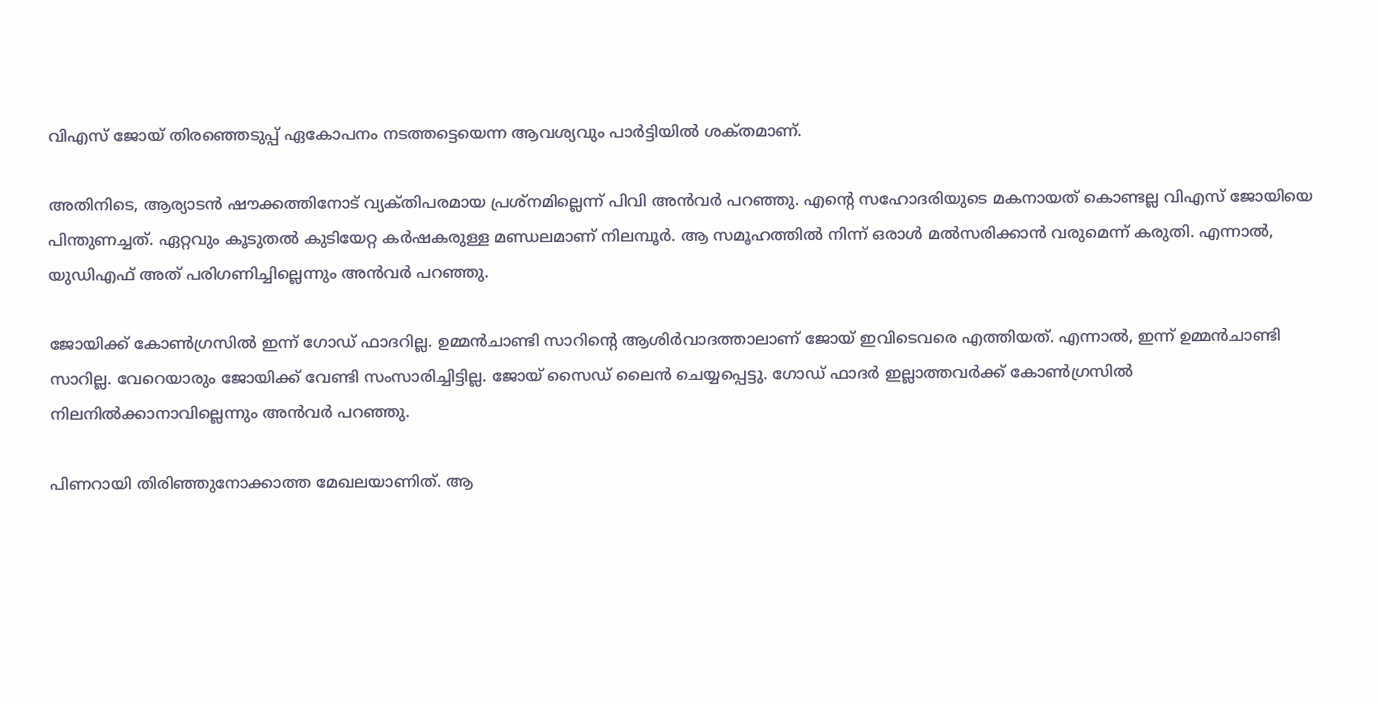വിഎസ് ജോയ് തിരഞ്ഞെടുപ്പ് ഏകോപനം നടത്തട്ടെയെന്ന ആവശ്യവും പാർട്ടിയിൽ ശക്‌തമാണ്.

അതിനിടെ, ആര്യാടൻ ഷൗക്കത്തിനോട് വ്യക്‌തിപരമായ പ്രശ്‌നമില്ലെന്ന് പിവി അൻവർ പറഞ്ഞു. എന്റെ സഹോദരിയുടെ മകനായത് കൊണ്ടല്ല വിഎസ് ജോയിയെ പിന്തുണച്ചത്. ഏറ്റവും കൂടുതൽ കുടിയേറ്റ കർഷകരുള്ള മണ്ഡലമാണ് നിലമ്പൂർ. ആ സമൂഹത്തിൽ നിന്ന് ഒരാൾ മൽസരിക്കാൻ വരുമെന്ന് കരുതി. എന്നാൽ, യുഡിഎഫ് അത് പരിഗണിച്ചില്ലെന്നും അൻവർ പറഞ്ഞു.

ജോയിക്ക് കോൺഗ്രസിൽ ഇന്ന് ഗോഡ് ഫാദറില്ല. ഉമ്മൻ‌ചാണ്ടി സാറിന്റെ ആശിർവാദത്താലാണ് ജോയ് ഇവിടെവരെ എത്തിയത്. എന്നാൽ, ഇന്ന് ഉമ്മൻ‌ചാണ്ടി സാറില്ല. വേറെയാരും ജോയിക്ക് വേണ്ടി സംസാരിച്ചിട്ടില്ല. ജോയ് സൈഡ് ലൈൻ ചെയ്യപ്പെട്ടു. ഗോഡ് ഫാദർ ഇല്ലാത്തവർക്ക് കോൺഗ്രസിൽ നിലനിൽക്കാനാവില്ലെന്നും അൻവർ പറഞ്ഞു.

പിണറായി തിരിഞ്ഞുനോക്കാത്ത മേഖലയാണിത്. ആ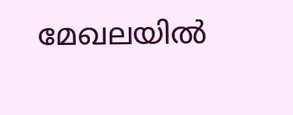മേഖലയിൽ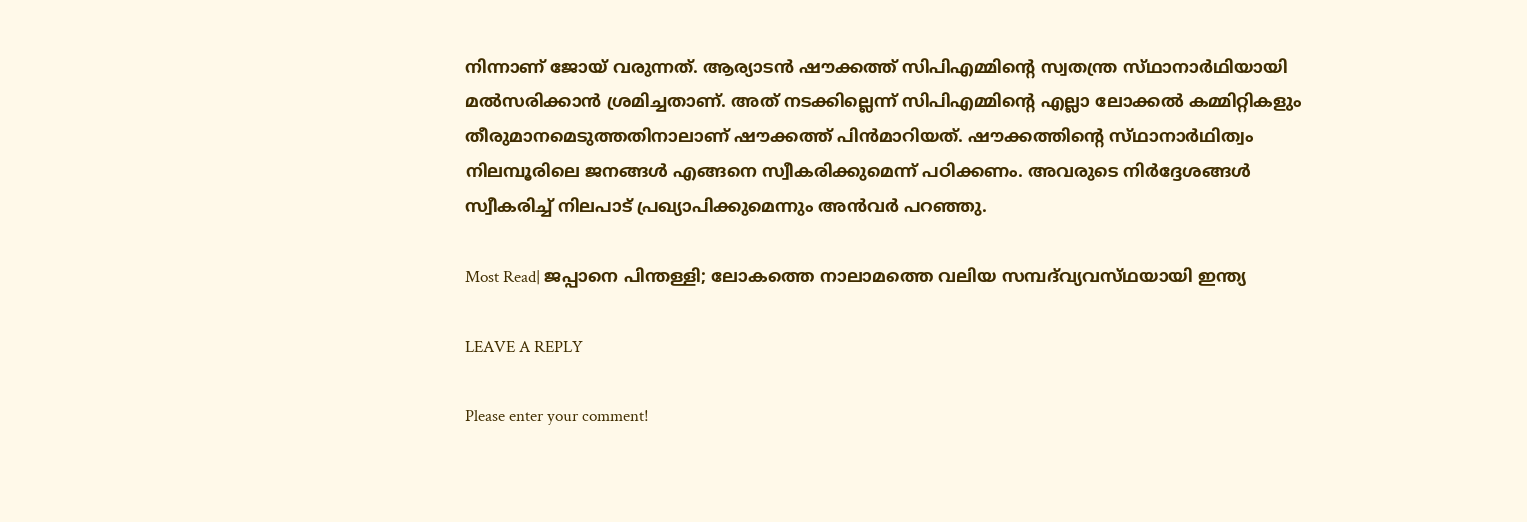നിന്നാണ് ജോയ് വരുന്നത്. ആര്യാടൻ ഷൗക്കത്ത് സിപിഎമ്മിന്റെ സ്വതന്ത്ര സ്‌ഥാനാർഥിയായി മൽസരിക്കാൻ ശ്രമിച്ചതാണ്. അത് നടക്കില്ലെന്ന് സിപിഎമ്മിന്റെ എല്ലാ ലോക്കൽ കമ്മിറ്റികളും തീരുമാനമെടുത്തതിനാലാണ് ഷൗക്കത്ത് പിൻമാറിയത്. ഷൗക്കത്തിന്റെ സ്‌ഥാനാർഥിത്വം നിലമ്പൂരിലെ ജനങ്ങൾ എങ്ങനെ സ്വീകരിക്കുമെന്ന് പഠിക്കണം. അവരുടെ നിർദ്ദേശങ്ങൾ സ്വീകരിച്ച് നിലപാട് പ്രഖ്യാപിക്കുമെന്നും അൻവർ പറഞ്ഞു.

Most Read| ജപ്പാനെ പിന്തള്ളി; ലോകത്തെ നാലാമത്തെ വലിയ സമ്പദ്‌വ്യവസ്‌ഥയായി ഇന്ത്യ

LEAVE A REPLY

Please enter your comment!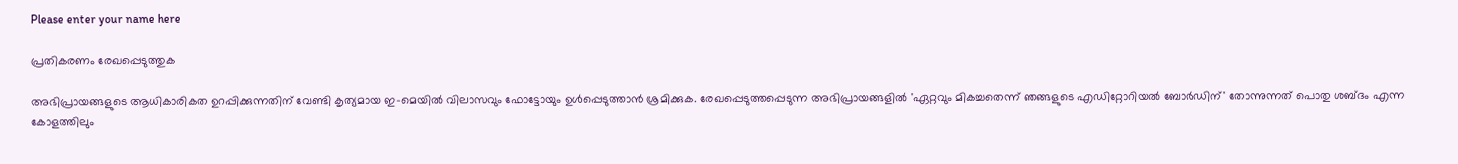Please enter your name here

പ്രതികരണം രേഖപ്പെടുത്തുക

അഭിപ്രായങ്ങളുടെ ആധികാരികത ഉറപ്പിക്കുന്നതിന് വേണ്ടി കൃത്യമായ ഇ-മെയിൽ വിലാസവും ഫോട്ടോയും ഉൾപ്പെടുത്താൻ ശ്രമിക്കുക. രേഖപ്പെടുത്തപ്പെടുന്ന അഭിപ്രായങ്ങളിൽ 'ഏറ്റവും മികച്ചതെന്ന് ഞങ്ങളുടെ എഡിറ്റോറിയൽ ബോർഡിന്' തോന്നുന്നത് പൊതു ശബ്‌ദം എന്ന കോളത്തിലും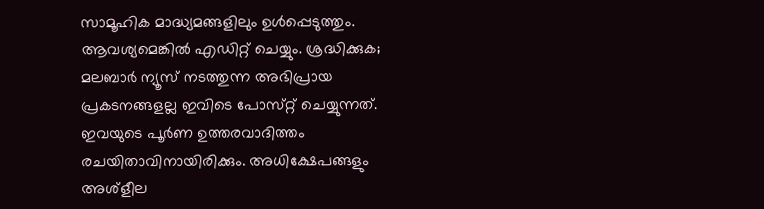സാമൂഹിക മാദ്ധ്യമങ്ങളിലും ഉൾപ്പെടുത്തും. ആവശ്യമെങ്കിൽ എഡിറ്റ് ചെയ്യും. ശ്രദ്ധിക്കുക; മലബാർ ന്യൂസ് നടത്തുന്ന അഭിപ്രായ പ്രകടനങ്ങളല്ല ഇവിടെ പോസ്‌റ്റ് ചെയ്യുന്നത്. ഇവയുടെ പൂർണ ഉത്തരവാദിത്തം രചയിതാവിനായിരിക്കും. അധിക്ഷേപങ്ങളും അശ്‌ളീല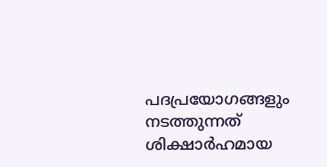പദപ്രയോഗങ്ങളും നടത്തുന്നത് ശിക്ഷാർഹമായ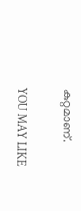കുറ്റമാണ്.

YOU MAY LIKE